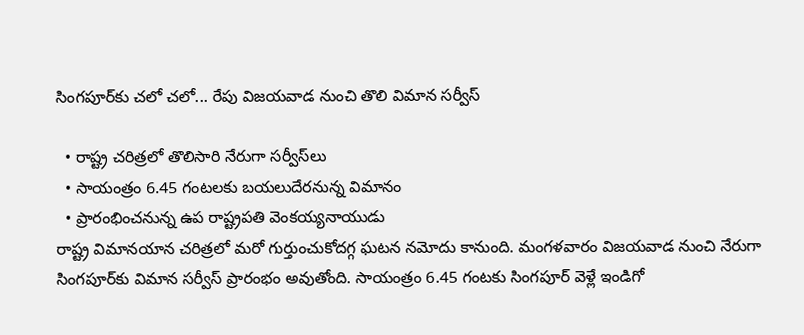సింగపూర్‌కు చలో చలో... రేపు విజయవాడ నుంచి తొలి విమాన సర్వీస్‌

  • రాష్ట్ర చరిత్రలో తొలిసారి నేరుగా సర్వీస్‌లు
  • సాయంత్రం 6.45 గంటలకు బయలుదేరనున్న విమానం
  • ప్రారంభించనున్న ఉప రాష్ట్రపతి వెంకయ్యనాయుడు
రాష్ట్ర విమానయాన చరిత్రలో మరో గుర్తుంచుకోదగ్గ ఘటన నమోదు కానుంది. మంగళవారం విజయవాడ నుంచి నేరుగా సింగపూర్‌కు విమాన సర్వీస్‌ ప్రారంభం అవుతోంది. సాయంత్రం 6.45 గంటకు సింగపూర్‌ వెళ్లే ఇండిగో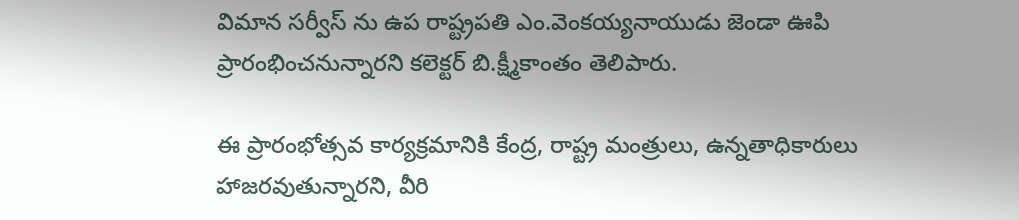విమాన సర్వీస్ ను ఉప రాష్ట్రపతి ఎం.వెంకయ్యనాయుడు జెండా ఊపి ప్రారంభించనున్నారని కలెక్టర్‌ బి.క్ష్మీకాంతం తెలిపారు.

ఈ ప్రారంభోత్సవ కార్యక్రమానికి కేంద్ర, రాష్ట్ర మంత్రులు, ఉన్నతాధికారులు హాజరవుతున్నారని, వీరి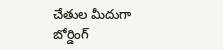చేతుల మీదుగా బోర్డింగ్‌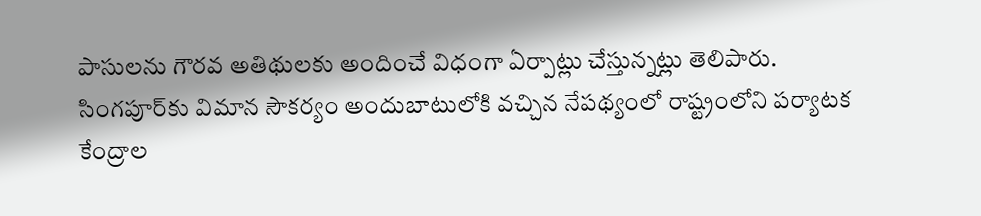పాసులను గౌరవ అతిథులకు అందించే విధంగా ఏర్పాట్లు చేస్తున్నట్లు తెలిపారు. సింగపూర్‌కు విమాన సౌకర్యం అందుబాటులోకి వచ్చిన నేపథ్యంలో రాష్ట్రంలోని పర్యాటక కేంద్రాల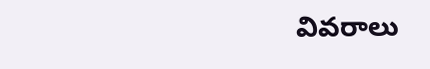వివరాలు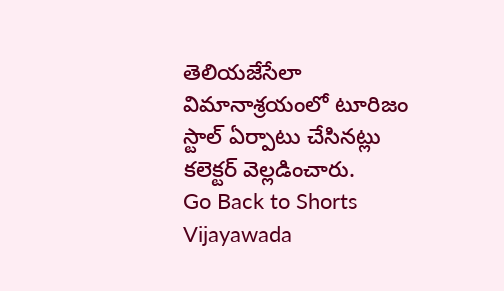తెలియజేసేలా విమానాశ్రయంలో టూరిజం స్టాల్‌ ఏర్పాటు చేసినట్లు కలెక్టర్‌ వెల్లడించారు.
Go Back to Shorts
Vijayawada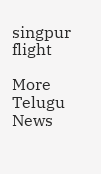singpur flight

More Telugu News